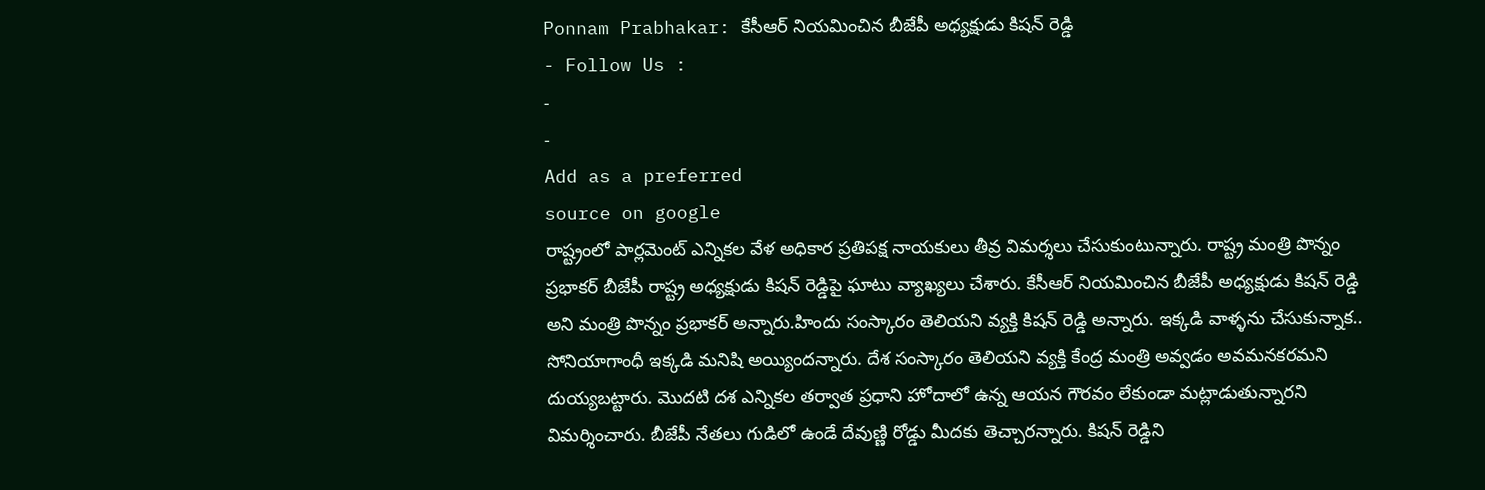Ponnam Prabhakar: కేసీఆర్ నియమించిన బీజేపీ అధ్యక్షుడు కిషన్ రెడ్డి
- Follow Us :
-
-
Add as a preferred
source on google
రాష్ట్రంలో పార్లమెంట్ ఎన్నికల వేళ అధికార ప్రతిపక్ష నాయకులు తీవ్ర విమర్శలు చేసుకుంటున్నారు. రాష్ట్ర మంత్రి పొన్నం ప్రభాకర్ బీజేపీ రాష్ట్ర అధ్యక్షుడు కిషన్ రెడ్డిపై ఘాటు వ్యాఖ్యలు చేశారు. కేసీఆర్ నియమించిన బీజేపీ అధ్యక్షుడు కిషన్ రెడ్డి అని మంత్రి పొన్నం ప్రభాకర్ అన్నారు.హిందు సంస్కారం తెలియని వ్యక్తి కిషన్ రెడ్డి అన్నారు. ఇక్కడి వాళ్ళను చేసుకున్నాక.. సోనియాగాంధీ ఇక్కడి మనిషి అయ్యిందన్నారు. దేశ సంస్కారం తెలియని వ్యక్తి కేంద్ర మంత్రి అవ్వడం అవమనకరమని దుయ్యబట్టారు. మొదటి దశ ఎన్నికల తర్వాత ప్రధాని హోదాలో ఉన్న ఆయన గౌరవం లేకుండా మట్లాడుతున్నారని విమర్శించారు. బీజేపీ నేతలు గుడిలో ఉండే దేవుణ్ణి రోడ్డు మీదకు తెచ్చారన్నారు. కిషన్ రెడ్డిని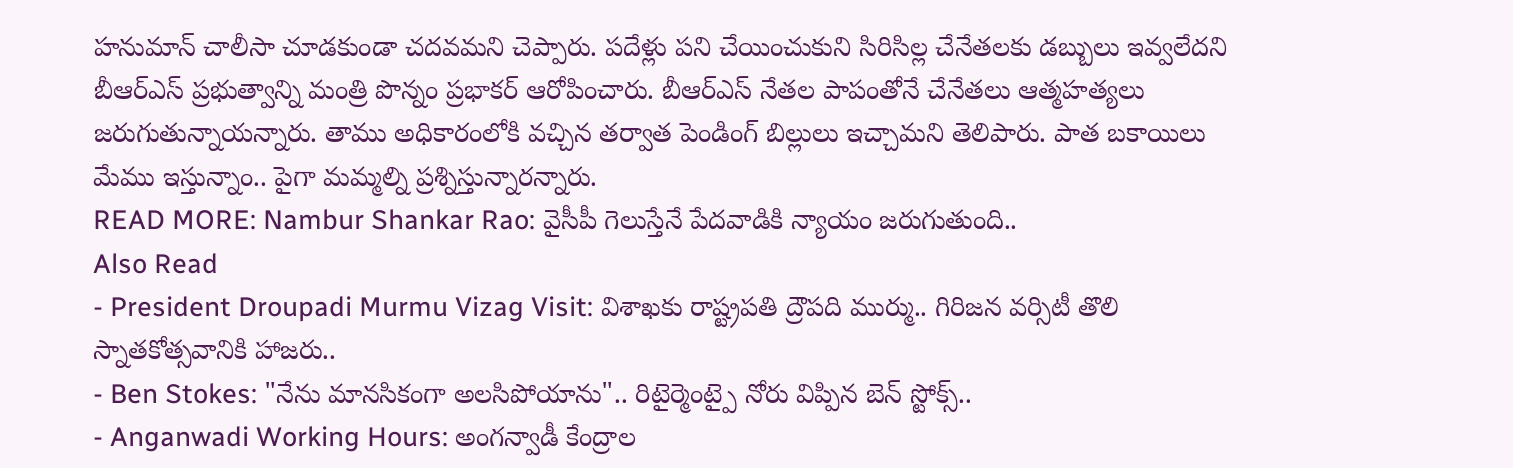హనుమాన్ చాలీసా చూడకుండా చదవమని చెప్పారు. పదేళ్లు పని చేయించుకుని సిరిసిల్ల చేనేతలకు డబ్బులు ఇవ్వలేదని బీఆర్ఎస్ ప్రభుత్వాన్ని మంత్రి పొన్నం ప్రభాకర్ ఆరోపించారు. బీఆర్ఎస్ నేతల పాపంతోనే చేనేతలు ఆత్మహత్యలు జరుగుతున్నాయన్నారు. తాము అధికారంలోకి వచ్చిన తర్వాత పెండింగ్ బిల్లులు ఇచ్చామని తెలిపారు. పాత బకాయిలు మేము ఇస్తున్నాం.. పైగా మమ్మల్ని ప్రశ్నిస్తున్నారన్నారు.
READ MORE: Nambur Shankar Rao: వైసీపీ గెలుస్తేనే పేదవాడికి న్యాయం జరుగుతుంది..
Also Read
- President Droupadi Murmu Vizag Visit: విశాఖకు రాష్ట్రపతి ద్రౌపది ముర్ము.. గిరిజన వర్సిటీ తొలి స్నాతకోత్సవానికి హాజరు..
- Ben Stokes: "నేను మానసికంగా అలసిపోయాను".. రిటైర్మెంట్పై నోరు విప్పిన బెన్ స్టోక్స్..
- Anganwadi Working Hours: అంగన్వాడీ కేంద్రాల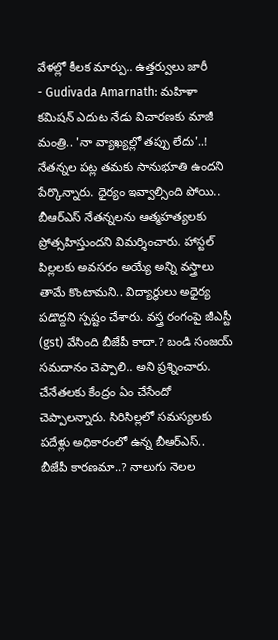వేళల్లో కీలక మార్పు.. ఉత్తర్వులు జారీ
- Gudivada Amarnath: మహిళా కమిషన్ ఎదుట నేడు విచారణకు మాజీ మంత్రి.. 'నా వ్యాఖ్యల్లో తప్పు లేదు'..!
నేతన్నల పట్ల తమకు సానుభూతి ఉందని పేర్కొన్నారు. ధైర్యం ఇవ్వాల్సింది పోయి.. బీఆర్ఎస్ నేతన్నలను ఆత్మహత్యలకు ప్రోత్సహిస్తుందని విమర్శించారు. హాస్టల్ పిల్లలకు అవసరం అయ్యే అన్ని వస్త్రాలు తామే కొంటామని.. విద్యార్థులు అధైర్య పడొద్దని స్పష్టం చేశారు. వస్త్ర రంగంపై జీఎస్టీ (gst) వేసింది బీజేపీ కాదా.? బండి సంజయ్ సమదానం చెప్పాలి.. అని ప్రశ్నించారు. చేనేతలకు కేంద్రం ఏం చేసేందో చెప్పాలన్నారు. సిరిసిల్లలో సమస్యలకు పదేళ్లు అధికారంలో ఉన్న బీఆర్ఎస్.. బీజేపీ కారణమా..? నాలుగు నెలల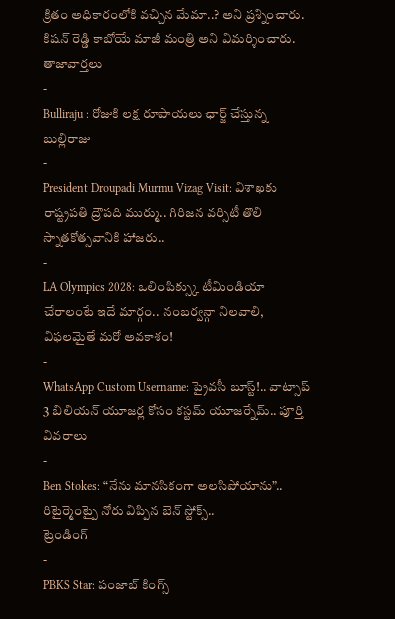క్రితం అధికారంలోకి వచ్చిన మేమా..? అని ప్రశ్నించారు. కిషన్ రెడ్డి కాబోయే మాజీ మంత్రి అని విమర్శించారు.
తాజావార్తలు
-
Bulliraju : రోజుకి లక్ష రూపాయలు ఛార్జ్ చేస్తున్న బుల్లిరాజు
-
President Droupadi Murmu Vizag Visit: విశాఖకు రాష్ట్రపతి ద్రౌపది ముర్ము.. గిరిజన వర్సిటీ తొలి స్నాతకోత్సవానికి హాజరు..
-
LA Olympics 2028: ఒలింపిక్స్కు టీమిండియా చేరాలంటే ఇదే మార్గం.. నంబర్వన్గా నిలవాలి, విఫలమైతే మరో అవకాశం!
-
WhatsApp Custom Username: ప్రైవసీ బూస్ట్!.. వాట్సాప్ 3 బిలియన్ యూజర్ల కోసం కస్టమ్ యూజర్నేమ్.. పూర్తి వివరాలు
-
Ben Stokes: “నేను మానసికంగా అలసిపోయాను”.. రిటైర్మెంట్పై నోరు విప్పిన బెన్ స్టోక్స్..
ట్రెండింగ్
-
PBKS Star: పంజాబ్ కింగ్స్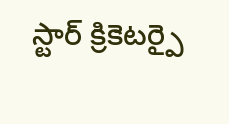స్టార్ క్రికెటర్పై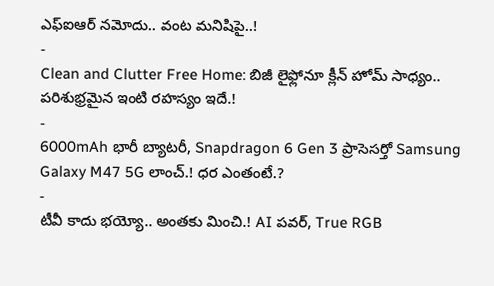ఎఫ్ఐఆర్ నమోదు.. వంట మనిషిపై..!
-
Clean and Clutter Free Home: బిజీ లైఫ్లోనూ క్లీన్ హోమ్ సాధ్యం.. పరిశుభ్రమైన ఇంటి రహస్యం ఇదే.!
-
6000mAh భారీ బ్యాటరీ, Snapdragon 6 Gen 3 ప్రాసెసర్తో Samsung Galaxy M47 5G లాంచ్.! ధర ఎంతంటే.?
-
టీవీ కాదు భయ్యో.. అంతకు మించి.! AI పవర్, True RGB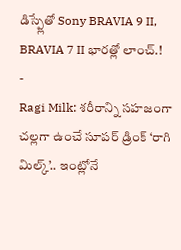డిస్ప్లేతో Sony BRAVIA 9 II, BRAVIA 7 II భారత్లో లాంచ్.!
-
Ragi Milk: శరీరాన్ని సహజంగా చల్లగా ఉంచే సూపర్ డ్రింక్ ‘రాగి మిల్క్’.. ఇంట్లోనే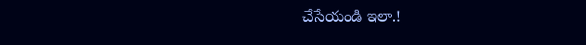చేసేయండి ఇలా.!